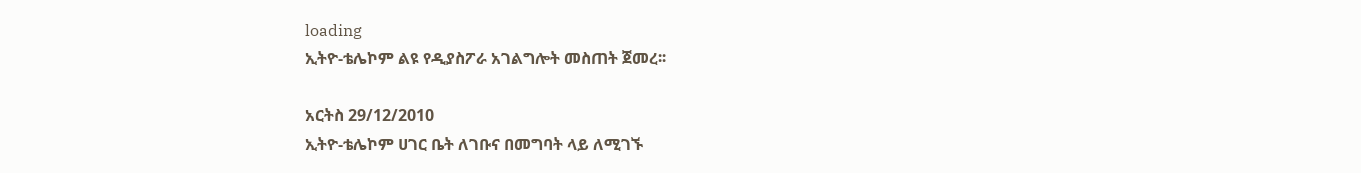loading
ኢትዮ-ቴሌኮም ልዩ የዲያስፖራ አገልግሎት መስጠት ጀመረ፡፡

አርትስ 29/12/2010
ኢትዮ-ቴሌኮም ሀገር ቤት ለገቡና በመግባት ላይ ለሚገኙ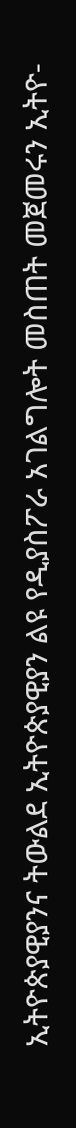ኢትዮጵያዊያንና ትውልደ ኢትዮጵያዊያን ልዩ የዲያስፖራ አገልግሎት መስጠት መጀመሩን ኢትዮ-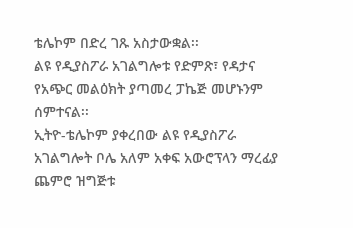ቴሌኮም በድረ ገጹ አስታውቋል፡፡
ልዩ የዲያስፖራ አገልግሎቱ የድምጽ፣ የዳታና የአጭር መልዕክት ያጣመረ ፓኬጅ መሆኑንም ሰምተናል፡፡
ኢትዮ-ቴሌኮም ያቀረበው ልዩ የዲያስፖራ አገልግሎት ቦሌ አለም አቀፍ አውሮፕላን ማረፊያ ጨምሮ ዝግጅቱ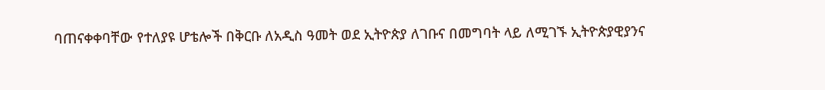ባጠናቀቀባቸው የተለያዩ ሆቴሎች በቅርቡ ለአዲስ ዓመት ወደ ኢትዮጵያ ለገቡና በመግባት ላይ ለሚገኙ ኢትዮጵያዊያንና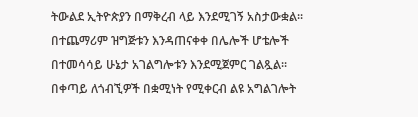ትውልደ ኢትዮጵያን በማቅረብ ላይ እንደሚገኝ አስታውቋል፡፡
በተጨማሪም ዝግጅቱን እንዳጠናቀቀ በሌሎች ሆቴሎች በተመሳሳይ ሁኔታ አገልግሎቱን እንደሚጀምር ገልጿል፡፡
በቀጣይ ለጎብኚዎች በቋሚነት የሚቀርብ ልዩ አግልገሎት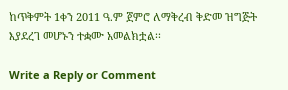ከጥቅምት 1ቀን 2011 ዓ.ም ጀምሮ ለማቅረብ ቅድመ ዝግጅት እያደረገ መሆኑን ተቋሙ አመልክቷል፡፡

Write a Reply or Comment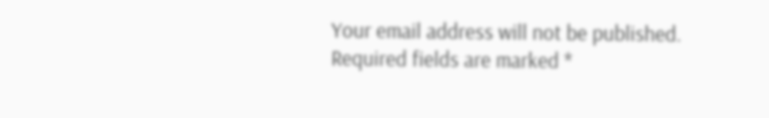Your email address will not be published. Required fields are marked *